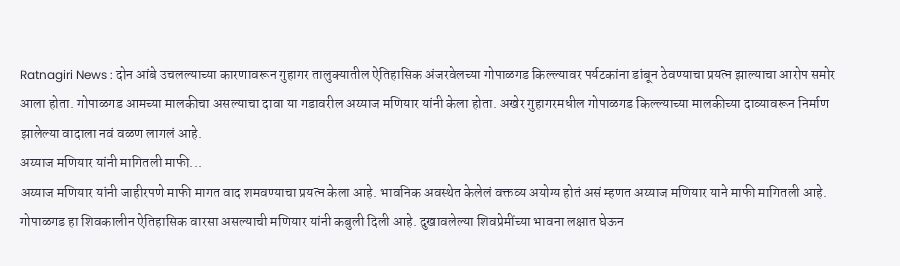Ratnagiri News : दोन आंबे उचलल्याच्या कारणावरून गुहागर तालुक्यातील ऐतिहासिक अंजरवेलच्या गोपाळगड किल्ल्यावर पर्यटकांना डांबून ठेवण्याचा प्रयत्न झाल्याचा आरोप समोर आला होता. गोपाळगड आमच्या मालकीचा असल्याचा दावा या गडावरील अय्याज मणियार यांनी केला होता. अखेर गुहागरमधील गोपाळगड किल्ल्याच्या मालकीच्या दाव्यावरून निर्माण झालेल्या वादाला नवं वळण लागलं आहे.
अय्याज मणियार यांनी मागितली माफी...
अय्याज मणियार यांनी जाहीरपणे माफी मागत वाद शमवण्याचा प्रयत्न केला आहे. भावनिक अवस्थेत केलेलं वक्तव्य अयोग्य होतं असं म्हणत अय्याज मणियार याने माफी मागितली आहे. गोपाळगड हा शिवकालीन ऐतिहासिक वारसा असल्याची मणियार यांनी कबुली दिली आहे. दुखावलेल्या शिवप्रेमींच्या भावना लक्षात घेऊन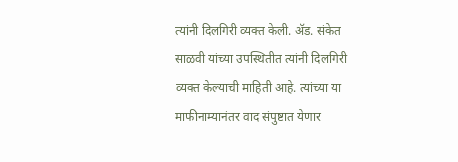त्यांनी दिलगिरी व्यक्त केली. ॲड. संकेत साळवी यांच्या उपस्थितीत त्यांनी दिलगिरी व्यक्त केल्याची माहिती आहे. त्यांच्या या माफीनाम्यानंतर वाद संपुष्टात येणार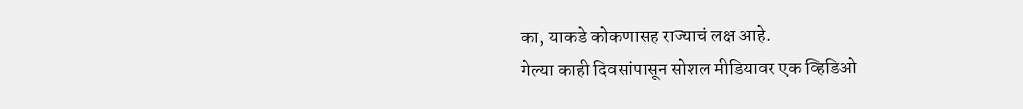का, याकडे कोकणासह राज्याचं लक्ष आहे.
गेल्या काही दिवसांपासून सोशल मीडियावर एक व्हिडिओ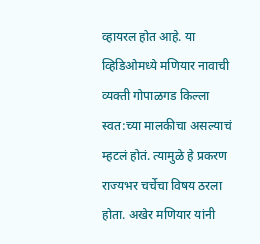व्हायरल होत आहे. या व्हिडिओमध्ये मणियार नावाची व्यक्ती गोपाळगड किल्ला स्वत:च्या मालकीचा असल्याचं म्हटलं होतं. त्यामुळे हे प्रकरण राज्यभर चर्चेचा विषय ठरला होता. अखेर मणियार यांनी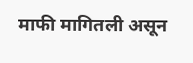माफी मागितली असून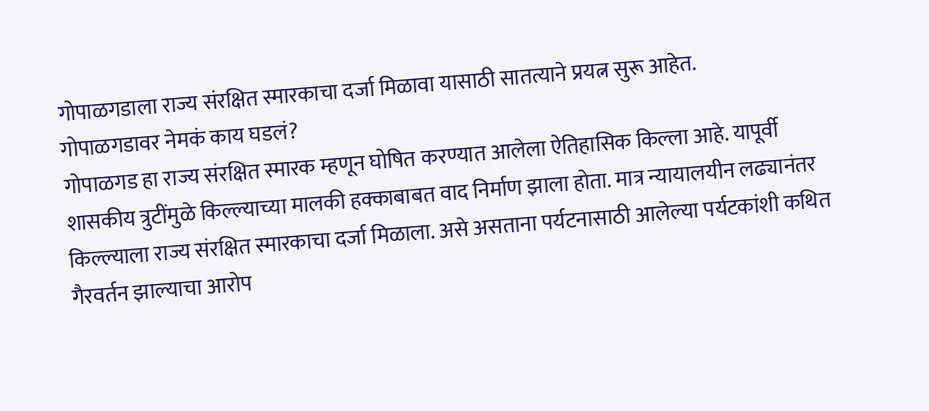गोपाळगडाला राज्य संरक्षित स्मारकाचा दर्जा मिळावा यासाठी सातत्याने प्रयत्न सुरू आहेत.
गोपाळगडावर नेमकं काय घडलं?
गोपाळगड हा राज्य संरक्षित स्मारक म्हणून घोषित करण्यात आलेला ऐतिहासिक किल्ला आहे. यापूर्वी शासकीय त्रुटींमुळे किल्ल्याच्या मालकी हक्काबाबत वाद निर्माण झाला होता. मात्र न्यायालयीन लढ्यानंतर किल्ल्याला राज्य संरक्षित स्मारकाचा दर्जा मिळाला. असे असताना पर्यटनासाठी आलेल्या पर्यटकांशी कथित गैरवर्तन झाल्याचा आरोप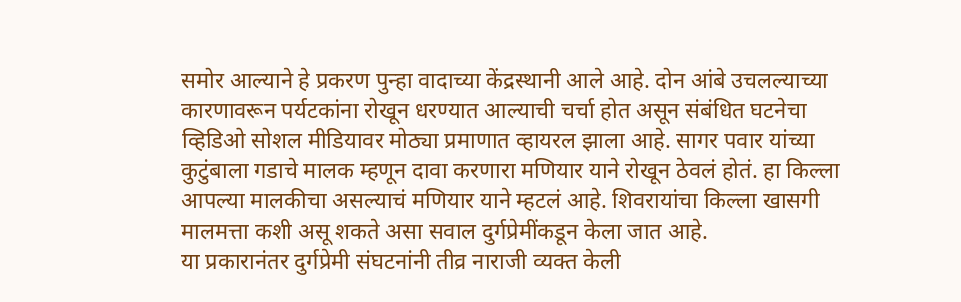समोर आल्याने हे प्रकरण पुन्हा वादाच्या केंद्रस्थानी आले आहे. दोन आंबे उचलल्याच्या कारणावरून पर्यटकांना रोखून धरण्यात आल्याची चर्चा होत असून संबंधित घटनेचा व्हिडिओ सोशल मीडियावर मोठ्या प्रमाणात व्हायरल झाला आहे. सागर पवार यांच्या कुटुंबाला गडाचे मालक म्हणून दावा करणारा मणियार याने रोखून ठेवलं होतं. हा किल्ला आपल्या मालकीचा असल्याचं मणियार याने म्हटलं आहे. शिवरायांचा किल्ला खासगी मालमत्ता कशी असू शकते असा सवाल दुर्गप्रेमींकडून केला जात आहे.
या प्रकारानंतर दुर्गप्रेमी संघटनांनी तीव्र नाराजी व्यक्त केली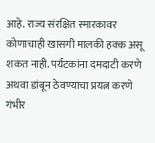आहे. राज्य संरक्षित स्मारकावर कोणाचाही खासगी मालकी हक्क असू शकत नाही. पर्यटकांना दमदाटी करणे अथवा डांबून ठेवण्याचा प्रयत्न करणे गंभीर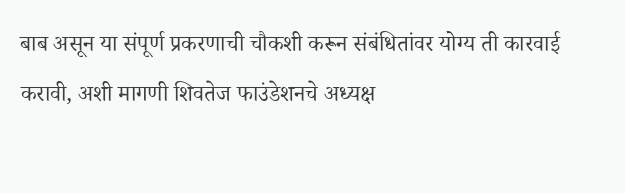बाब असून या संपूर्ण प्रकरणाची चौकशी करून संबंधितांवर योग्य ती कारवाई करावी, अशी मागणी शिवतेज फाउंडेशनचे अध्यक्ष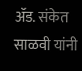ॲड. संकेत साळवी यांनी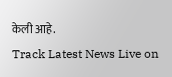केली आहे.
Track Latest News Live on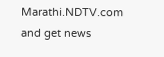Marathi.NDTV.com and get news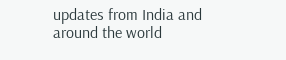updates from India and around the world